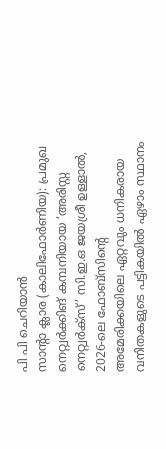പി പി ചെറിയാൻ
സാന്റാ ക്ലാര (കാലിഫോർണിയ): പ്രമുഖ നെറ്റ്വർക്കിങ് കമ്പനിയായ ‘അരിസ്റ്റ നെറ്റ്വർക്സ്’ സി.ഇ.ഒ ജയശ്രീ ഉള്ളാൽ, 2026-ലെ ഫോബ്സിന്റെ അമേരിക്കയിലെ ഏറ്റവും ധനികരായ വനിതകളുടെ പട്ടികയിൽ ഏഴാം സ്ഥാനം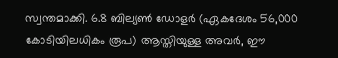സ്വന്തമാക്കി. 6.8 ബില്യൺ ഡോളർ (ഏകദേശം 56,000 കോടിയിലധികം രൂപ) ആസ്തിയുള്ള അവർ, ഈ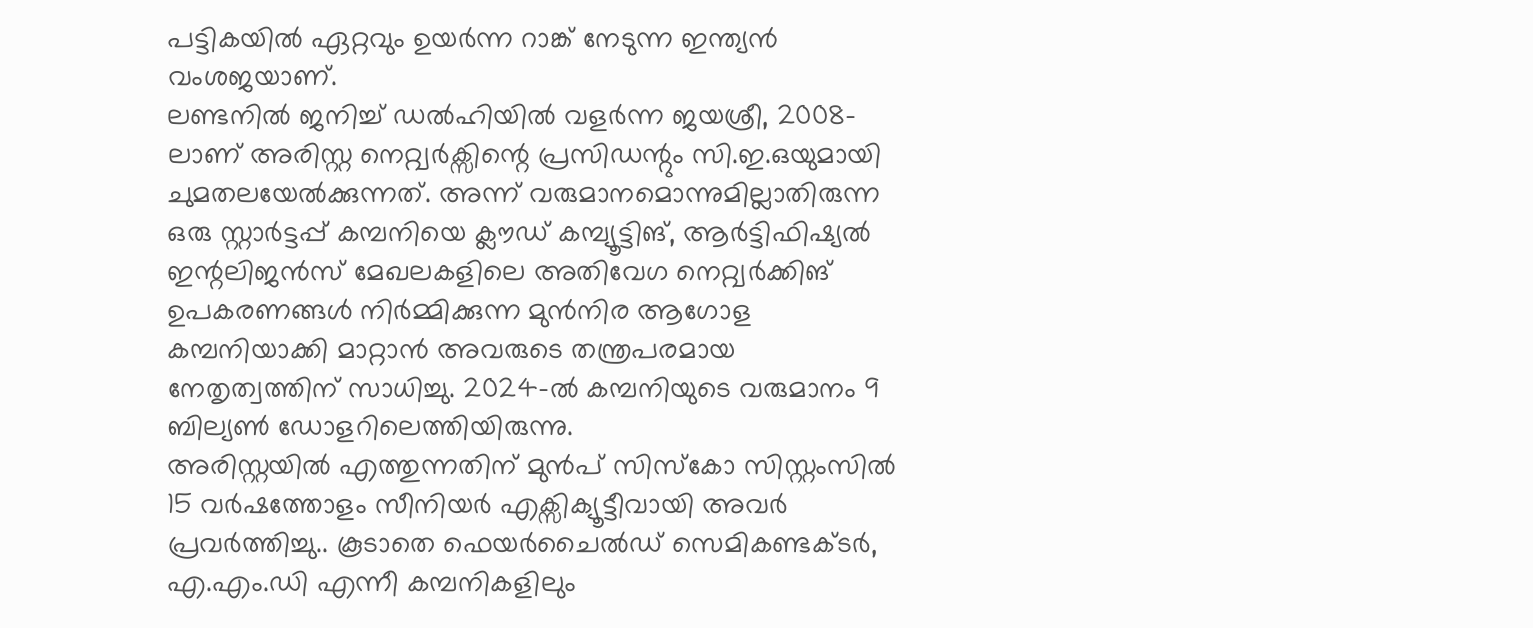പട്ടികയിൽ ഏറ്റവും ഉയർന്ന റാങ്ക് നേടുന്ന ഇന്ത്യൻ വംശജയാണ്.
ലണ്ടനിൽ ജനിച്ച് ഡൽഹിയിൽ വളർന്ന ജയശ്രീ, 2008-ലാണ് അരിസ്റ്റ നെറ്റ്വർക്സിന്റെ പ്രസിഡന്റും സി.ഇ.ഒയുമായി ചുമതലയേൽക്കുന്നത്. അന്ന് വരുമാനമൊന്നുമില്ലാതിരുന്ന ഒരു സ്റ്റാർട്ടപ്പ് കമ്പനിയെ ക്ലൗഡ് കമ്പ്യൂട്ടിങ്, ആർട്ടിഫിഷ്യൽ ഇന്റലിജൻസ് മേഖലകളിലെ അതിവേഗ നെറ്റ്വർക്കിങ് ഉപകരണങ്ങൾ നിർമ്മിക്കുന്ന മുൻനിര ആഗോള കമ്പനിയാക്കി മാറ്റാൻ അവരുടെ തന്ത്രപരമായ നേതൃത്വത്തിന് സാധിച്ചു. 2024-ൽ കമ്പനിയുടെ വരുമാനം 9 ബില്യൺ ഡോളറിലെത്തിയിരുന്നു.
അരിസ്റ്റയിൽ എത്തുന്നതിന് മുൻപ് സിസ്കോ സിസ്റ്റംസിൽ 15 വർഷത്തോളം സീനിയർ എക്സിക്യൂട്ടീവായി അവർ പ്രവർത്തിച്ചു.. കൂടാതെ ഫെയർചൈൽഡ് സെമികണ്ടക്ടർ, എ.എം.ഡി എന്നീ കമ്പനികളിലും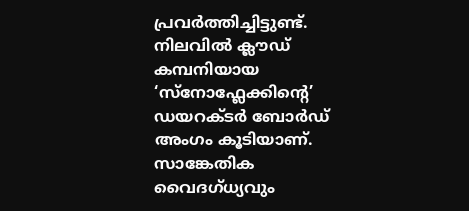പ്രവർത്തിച്ചിട്ടുണ്ട്. നിലവിൽ ക്ലൗഡ് കമ്പനിയായ ‘സ്നോഫ്ലേക്കിന്റെ’ ഡയറക്ടർ ബോർഡ് അംഗം കൂടിയാണ്.
സാങ്കേതിക വൈദഗ്ധ്യവും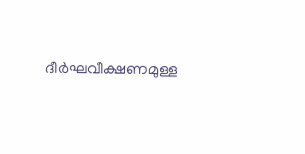ദീർഘവീക്ഷണമുള്ള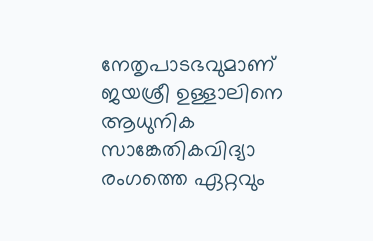നേതൃപാടഭവുമാണ് ജയശ്രീ ഉള്ളാലിനെ ആധുനിക സാങ്കേതികവിദ്യാ രംഗത്തെ ഏറ്റവും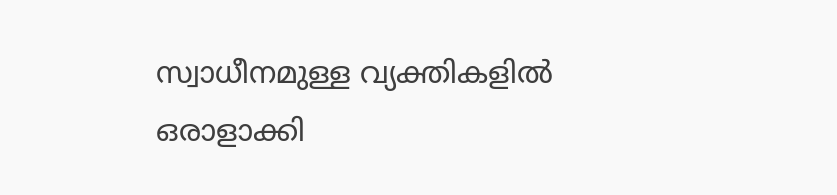സ്വാധീനമുള്ള വ്യക്തികളിൽ ഒരാളാക്കി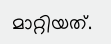മാറ്റിയത്.